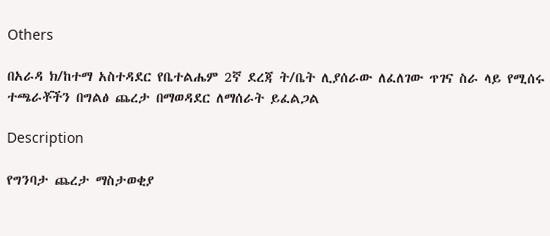Others

በአራዳ ክ/ከተማ አስተዳደር የቤተልሔም 2ኛ ደረጃ ት/ቤት ሊያሰራው ለፈለገው ጥገና ስራ ላይ የሚሰሩ ተጫራቾችን በግልፅ ጨረታ በማወዳደር ለማሰራት ይፈልጋል

Description

የግንባታ ጨረታ ማስታወቂያ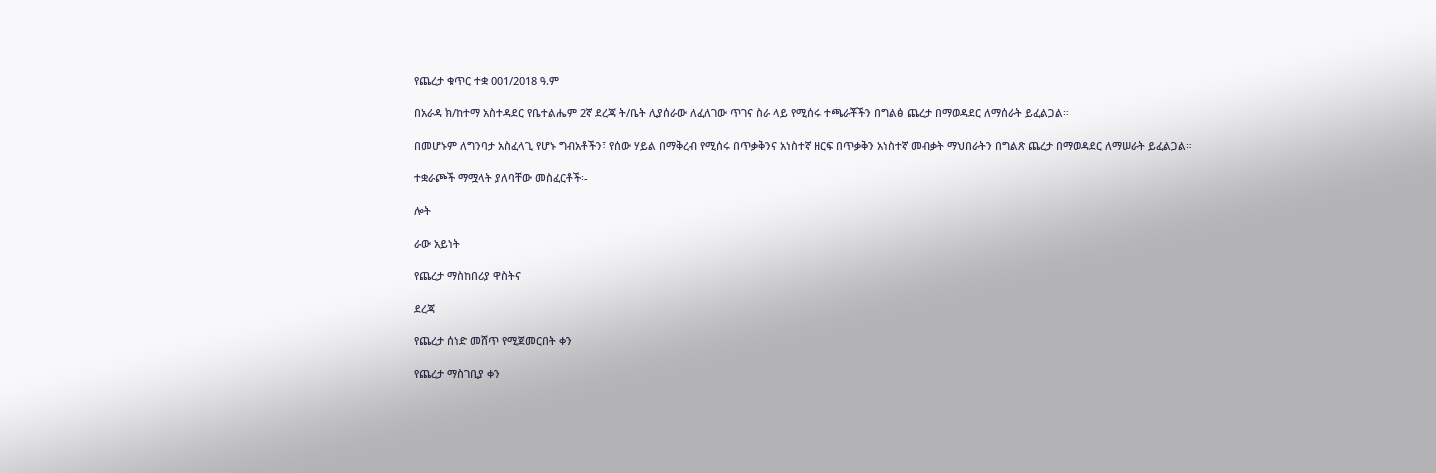የጨረታ ቁጥር ተቋ 001/2018 ዓ.ም

በአራዳ ክ/ከተማ አስተዳደር የቤተልሔም 2ኛ ደረጃ ት/ቤት ሊያሰራው ለፈለገው ጥገና ስራ ላይ የሚሰሩ ተጫራቾችን በግልፅ ጨረታ በማወዳደር ለማሰራት ይፈልጋል።

በመሆኑም ለግንባታ አስፈላጊ የሆኑ ግብአቶችን፣ የሰው ሃይል በማቅረብ የሚሰሩ በጥቃቅንና አነስተኛ ዘርፍ በጥቃቅን አነስተኛ መብቃት ማህበራትን በግልጽ ጨረታ በማወዳደር ለማሠራት ይፈልጋል።

ተቋራጮች ማሟላት ያለባቸው መስፈርቶች፡-

ሎት

ራው አይነት

የጨረታ ማስከበሪያ ዋስትና

ደረጃ

የጨረታ ሰነድ መሸጥ የሚጀመርበት ቀን

የጨረታ ማስገቢያ ቀን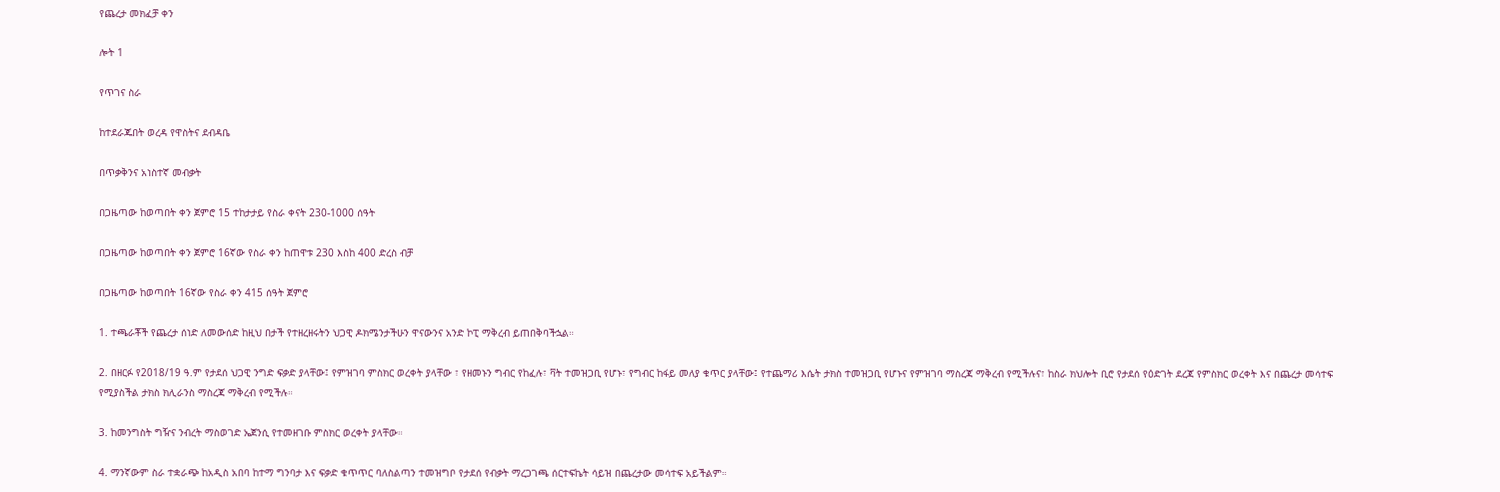የጨረታ መክፈቻ ቀን

ሎት 1

የጥገና ስራ

ከተደራጁበት ወረዳ የዋስትና ደብዳቤ

በጥቃቅንና አነስተኛ መብቃት

በጋዜጣው ከወጣበት ቀን ጀምሮ 15 ተከታታይ የስራ ቀናት 230-1000 ሰዓት

በጋዜጣው ከወጣበት ቀን ጀምሮ 16ኛው የስራ ቀን ከጠዋቱ 230 እስከ 400 ድረስ ብቻ

በጋዜጣው ከወጣበት 16ኛው የስራ ቀን 415 ሰዓት ጀምሮ

1. ተጫራቾች የጨረታ ሰነድ ለመውሰድ ከዚህ በታች የተዘረዘሩትን ህጋዊ ዶክሜንታችሁን ዋናውንና አንድ ኮፒ ማቅረብ ይጠበቅባችኋል።

2. በዘርፉ የ2018/19 ዓ.ም የታደሰ ህጋዊ ንግድ ፍቃድ ያላቸው፤ የምዝገባ ምስክር ወረቀት ያላቸው ፣ የዘመኑን ግብር የከፈሉ፣ ቫት ተመዝጋቢ የሆኑ፣ የግብር ከፋይ መለያ ቁጥር ያላቸው፤ የተጨማሪ እሴት ታክስ ተመዝጋቢ የሆኑና የምዝገባ ማስረጃ ማቅረብ የሚችሉና፣ ከስራ ክህሎት ቢሮ የታደሰ የዕድገት ደረጃ የምስክር ወረቀት እና በጨረታ መሳተፍ የሚያስችል ታክስ ክሊራንስ ማስረጃ ማቅረብ የሚችሉ።

3. ከመንግስት ግዥና ንብረት ማስወገድ ኤጀንሲ የተመዘገቡ ምስክር ወረቀት ያላቸው።

4. ማንኛውም ስራ ተቋራጭ ከአዲስ አበባ ከተማ ግንባታ እና ፍቃድ ቁጥጥር ባለስልጣን ተመዝግቦ የታደሰ የብቃት ማረጋገጫ ሰርተፍኬት ሳይዝ በጨረታው መሳተፍ አይችልም።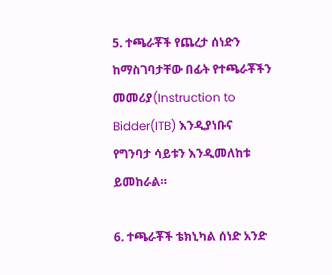5. ተጫራቾች የጨረታ ሰነድን ከማስገባታቸው በፊት የተጫራቾችን መመሪያ(Instruction to Bidder(ITB) እንዲያነቡና የግንባታ ሳይቱን እንዲመለከቱ ይመከራል።

6. ተጫራቾች ቴክኒካል ሰነድ አንድ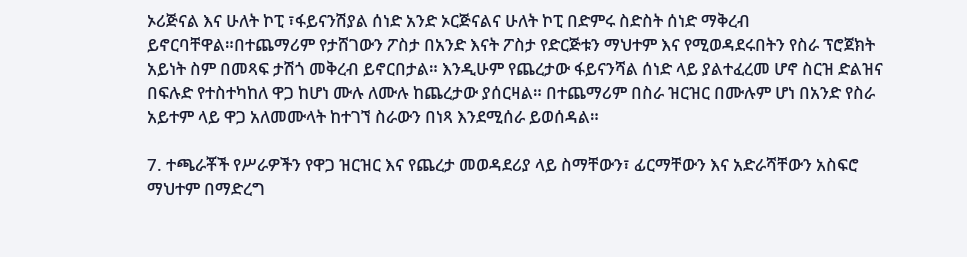ኦሪጅናል እና ሁለት ኮፒ ፣ፋይናንሽያል ሰነድ አንድ ኦርጅናልና ሁለት ኮፒ በድምሩ ስድስት ሰነድ ማቅረብ ይኖርባቸዋል።በተጨማሪም የታሸገውን ፖስታ በአንድ እናት ፖስታ የድርጅቱን ማህተም እና የሚወዳደሩበትን የስራ ፕሮጀክት አይነት ስም በመጻፍ ታሽጎ መቅረብ ይኖርበታል። እንዲሁም የጨረታው ፋይናንሻል ሰነድ ላይ ያልተፈረመ ሆኖ ስርዝ ድልዝና በፍሉድ የተስተካከለ ዋጋ ከሆነ ሙሉ ለሙሉ ከጨረታው ያሰርዛል። በተጨማሪም በስራ ዝርዝር በሙሉም ሆነ በአንድ የስራ አይተም ላይ ዋጋ አለመሙላት ከተገኘ ስራውን በነጻ እንደሚሰራ ይወሰዳል።

7. ተጫራቾች የሥራዎችን የዋጋ ዝርዝር እና የጨረታ መወዳደሪያ ላይ ስማቸውን፣ ፊርማቸውን እና አድራሻቸውን አስፍሮ ማህተም በማድረግ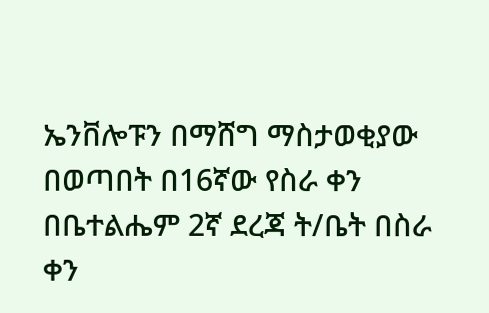ኤንቨሎፑን በማሸግ ማስታወቂያው በወጣበት በ16ኛው የስራ ቀን በቤተልሔም 2ኛ ደረጃ ት/ቤት በስራ ቀን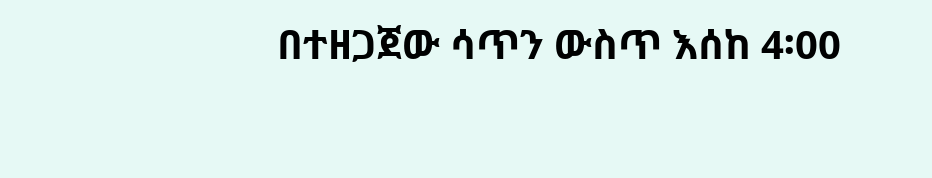በተዘጋጀው ሳጥን ውስጥ እሰከ 4፡00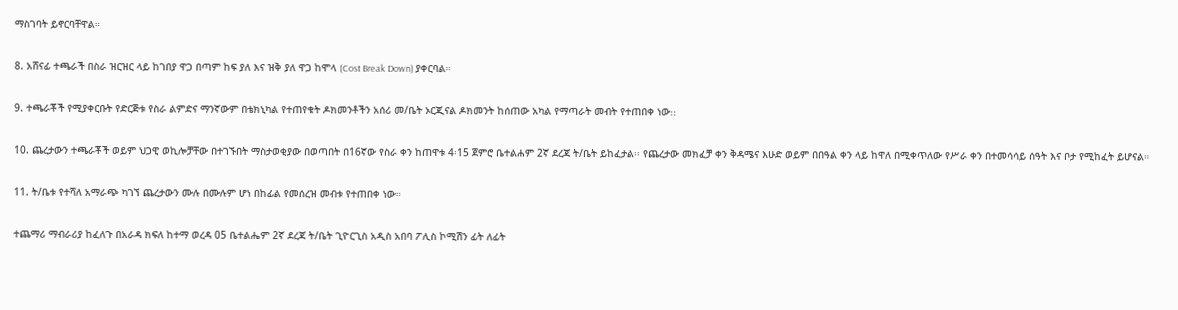ማስገባት ይኖርባቸዋል።

8. አሸናፊ ተጫራች በስራ ዝርዝር ላይ ከገበያ ዋጋ በጣም ከፍ ያለ እና ዝቅ ያለ ዋጋ ከሞላ (Cost Break Down) ያቀርባል።

9. ተጫራቾች የሚያቀርቡት የድርጅቱ የስራ ልምድና ማንኛውም በቴክኒካል የተጠየቁት ዶክመንቶችን አሰሪ መ/ቤት ኦርጂናል ዶክመንት ከሰጠው አካል የማጣራት መብት የተጠበቀ ነው᎓᎓

10. ጨረታውን ተጫራቾች ወይም ህጋዊ ወኪሎቻቸው በተገኙበት ማስታወቂያው በወጣበት በ16ኛው የስራ ቀን ከጠዋቱ 4፡15 ጀምሮ ቤተልሐም 2ኛ ደረጃ ት/ቤት ይከፈታል፡፡ የጨረታው መክፈቻ ቀን ቅዳሜና እሁድ ወይም በበዓል ቀን ላይ ከዋለ በሚቀጥለው የሥራ ቀን በተመሳሳይ ሰዓት እና ቦታ የሚከፈት ይሆናል።

11. ት/ቤቱ የተሻለ አማራጭ ካገኘ ጨረታውን ሙሉ በሙሉም ሆነ በከፊል የመሰረዝ መብቱ የተጠበቀ ነው።

ተጨማሪ ማብራሪያ ከፈለጉ በአራዳ ክፍለ ከተማ ወረዳ 05 ቤተልሔም 2ኛ ደረጃ ት/ቤት ጊዮርጊስ አዲስ አበባ ፖሊስ ኮሚሽን ፊት ለፊት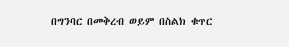በግንባር በመቅረብ ወይም በስልክ ቁጥር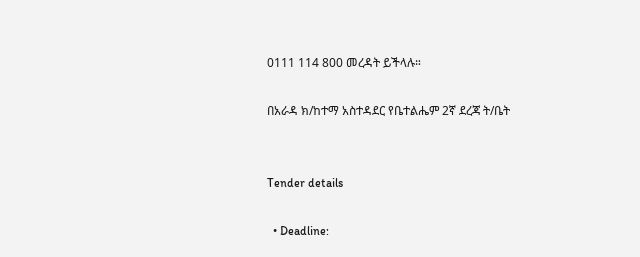0111 114 800 መረዳት ይችላሉ።

በአራዳ ክ/ከተማ አስተዳደር የቤተልሔም 2ኛ ደረጃ ት/ቤት


Tender details

  • Deadline: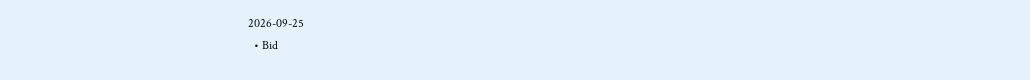2026-09-25
  • Bid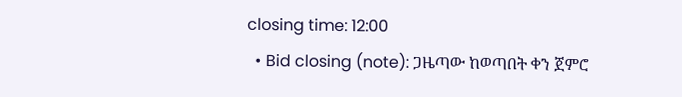closing time: 12:00
  • Bid closing (note): ጋዜጣው ከወጣበት ቀን ጀምሮ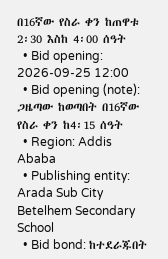በ16ኛው የስራ ቀን ከጠዋቱ 2፡30 እስከ 4፡00 ሰዓት
  • Bid opening: 2026-09-25 12:00
  • Bid opening (note): ጋዜጣው ከወጣበት በ16ኛው የስራ ቀን ከ4፡15 ሰዓት
  • Region: Addis Ababa
  • Publishing entity: Arada Sub City Betelhem Secondary School
  • Bid bond: ከተደራጁበት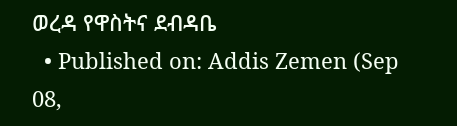ወረዳ የዋስትና ደብዳቤ
  • Published on: Addis Zemen (Sep 08,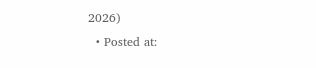2026)
  • Posted at: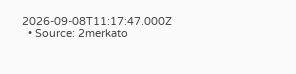2026-09-08T11:17:47.000Z
  • Source: 2merkato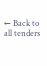← Back to all tenders